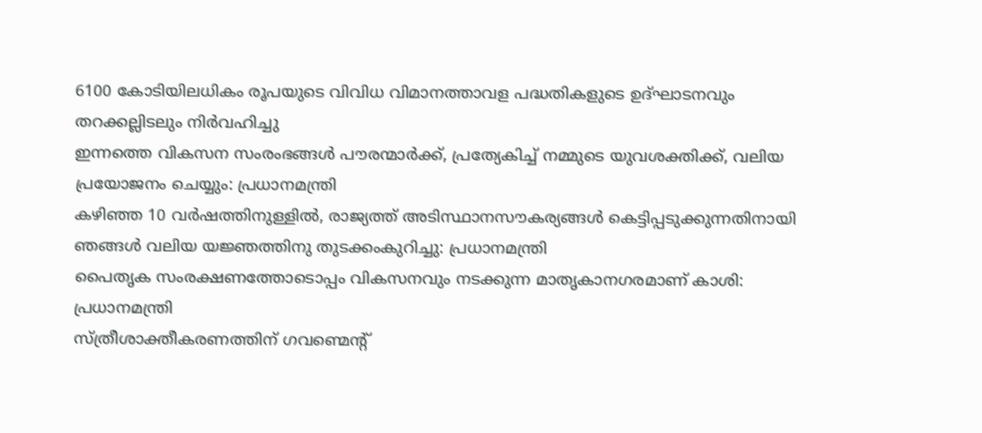6100 കോടിയിലധികം രൂപയുടെ വിവിധ വിമാനത്താവള പദ്ധതികളുടെ ഉദ്ഘാടനവും തറക്കല്ലിടലും നിർവഹിച്ചു
ഇന്നത്തെ വികസന സംരംഭങ്ങൾ പൗരന്മാർക്ക്, പ്രത്യേകിച്ച് നമ്മുടെ യുവശക്തിക്ക്, വലിയ പ്രയോജനം ചെയ്യും: പ്രധാനമന്ത്രി
കഴിഞ്ഞ 10 വർഷത്തിനുള്ളിൽ, രാജ്യത്ത് അടിസ്ഥാനസൗകര്യങ്ങൾ കെട്ടിപ്പടുക്കുന്നതിനായി ഞങ്ങൾ വലിയ യജ്ഞത്തിനു തുടക്കംകുറിച്ചു: പ്രധാനമന്ത്രി
പൈതൃക സംരക്ഷണത്തോടൊപ്പം വികസനവും നടക്കുന്ന മാതൃകാനഗരമാണ് കാശി: പ്രധാനമന്ത്രി
സ്ത്രീശാക്തീകരണത്തിന് ഗവണ്മെന്റ്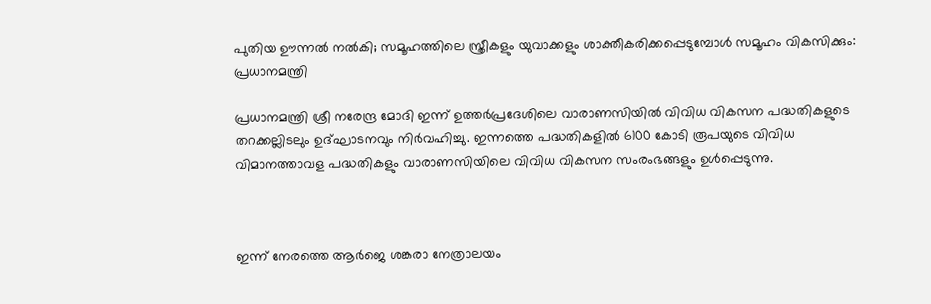പുതിയ ഊന്നൽ നൽകി; സമൂഹത്തിലെ സ്ത്രീകളും യുവാക്കളും ശാക്തീകരിക്കപ്പെടുമ്പോൾ സമൂഹം വികസിക്കും: പ്രധാനമന്ത്രി

പ്രധാനമന്ത്രി ശ്രീ നരേന്ദ്ര മോദി ഇന്ന് ഉത്തർപ്രദേശിലെ വാരാണസിയിൽ വിവിധ വികസന പദ്ധതികളുടെ തറക്കല്ലിടലും ഉദ്ഘാടനവും നിർവഹിച്ചു. ഇന്നത്തെ പദ്ധതികളിൽ 6100 കോടി രൂപയുടെ വിവിധ  വിമാനത്താവള പദ്ധതികളും വാരാണസിയിലെ വിവിധ വികസന സംരംഭങ്ങളും ഉൾപ്പെടുന്നു.



ഇന്ന് നേരത്തെ ആർജെ ശങ്കരാ നേത്രാലയം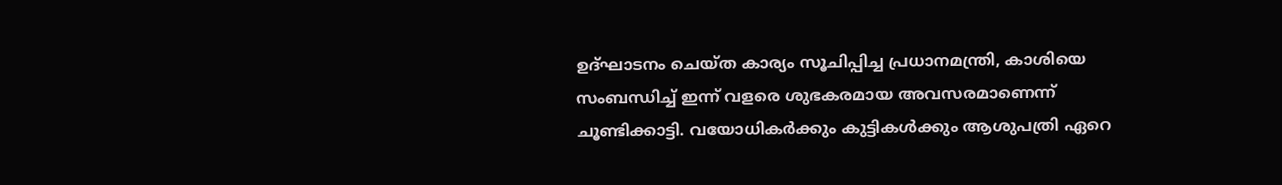ഉദ്ഘാടനം ചെയ്ത കാര്യം സൂചിപ്പിച്ച പ്രധാനമന്ത്രി, കാശിയെ സംബന്ധിച്ച് ഇന്ന് വളരെ ശുഭകരമായ അവസരമാണെന്ന് ചൂണ്ടിക്കാട്ടി. വയോധികർക്കും കുട്ടികൾക്കും ആശുപത്രി ഏറെ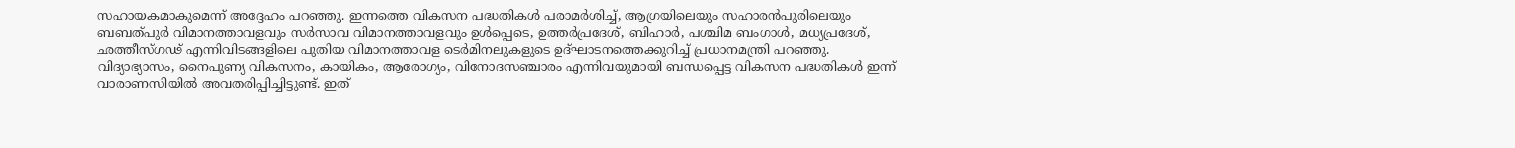സഹായകമാകുമെന്ന് അ‌ദ്ദേഹം പറഞ്ഞു. ഇന്നത്തെ വികസന പദ്ധതികൾ പരാമർശിച്ച്, ആഗ്രയിലെയും സഹാരൻപുരിലെയും ബബത്പുർ വിമാനത്താവളവും സർസാവ വിമാനത്താവളവും ഉൾപ്പെടെ, ഉത്തർപ്രദേശ്, ബിഹാർ, പശ്ചിമ ബംഗാൾ, മധ്യപ്രദേശ്, ഛത്തീസ്ഗഢ് എന്നിവിടങ്ങളിലെ പുതിയ വിമാനത്താവള ടെർമിനലുകളുടെ ഉദ്ഘാടനത്തെക്കുറിച്ച് പ്രധാനമന്ത്രി പറഞ്ഞു. വിദ്യാഭ്യാസം, നൈപുണ്യ വികസനം, കായികം, ആരോഗ്യം, വിനോദസഞ്ചാരം എന്നിവയുമായി ബന്ധപ്പെട്ട വികസന പദ്ധതികൾ ഇന്ന് വാരാണസിയിൽ അവതരിപ്പിച്ചിട്ടുണ്ട്. ഇത്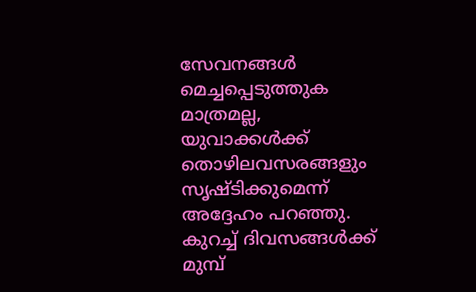സേവനങ്ങൾ മെച്ചപ്പെടുത്തുക മാത്രമല്ല, യുവാക്കൾക്ക് തൊഴിലവസരങ്ങളും സൃഷ്ടിക്കുമെന്ന് അദ്ദേഹം പറഞ്ഞു. കുറച്ച് ദിവസങ്ങൾക്ക് മുമ്പ്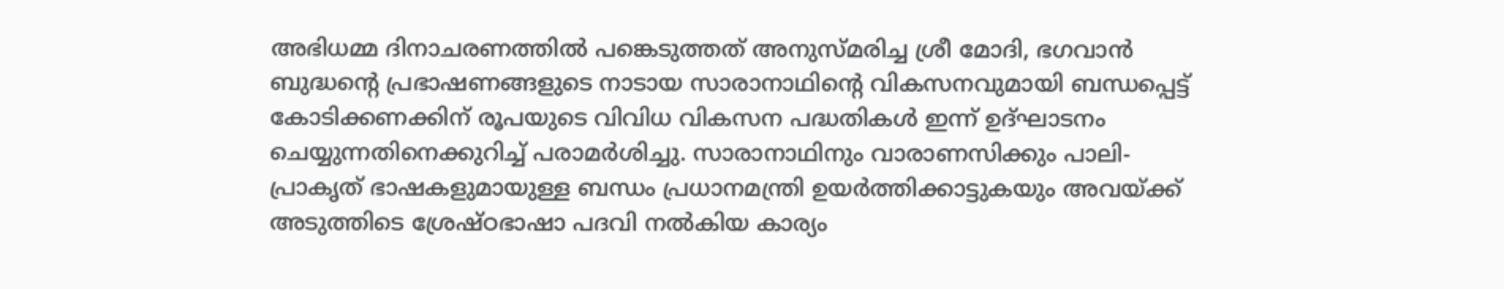അഭിധമ്മ ദിനാചരണത്തിൽ പങ്കെടുത്തത് അനുസ്മരിച്ച ശ്രീ മോദി, ഭഗവാൻ ബുദ്ധൻ്റെ പ്രഭാഷണങ്ങളുടെ നാടായ സാരാനാഥിന്റെ വികസനവുമായി ബന്ധപ്പെട്ട് കോടിക്കണക്കിന് രൂപയുടെ വിവിധ വികസന പദ്ധതികൾ ഇന്ന് ഉദ്ഘാടനം ചെയ്യുന്നതിനെക്കുറിച്ച് പരാമർശിച്ചു. സാരാനാഥിനും വാരാണസിക്കും പാലി-പ്രാകൃത് ഭാഷകളുമായുള്ള ബന്ധം പ്രധാനമന്ത്രി ഉയർത്തിക്കാട്ടുകയും അവയ്ക്ക് അടുത്തിടെ ശ്രേഷ്ഠഭാഷാ പദവി നൽകിയ കാര്യം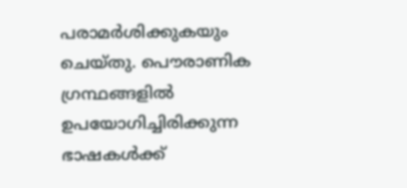പരാമർശിക്കുകയും ചെയ്തു. പൌരാണിക ഗ്രന്ഥങ്ങളിൽ ഉപയോഗിച്ചിരിക്കുന്ന ഭാഷകൾക്ക്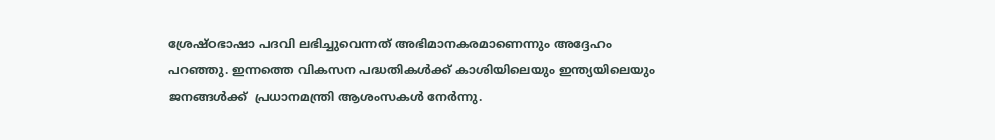ശ്രേഷ്ഠഭാഷാ പദവി ലഭിച്ചുവെന്നത് അഭിമാനകരമാണെന്നും അദ്ദേഹം പറഞ്ഞു. ഇന്നത്തെ വികസന പദ്ധതികൾക്ക് കാശിയിലെയും ഇന്ത്യയിലെയും ജനങ്ങൾക്ക്  പ്രധാനമന്ത്രി ആശംസകൾ നേർന്നു.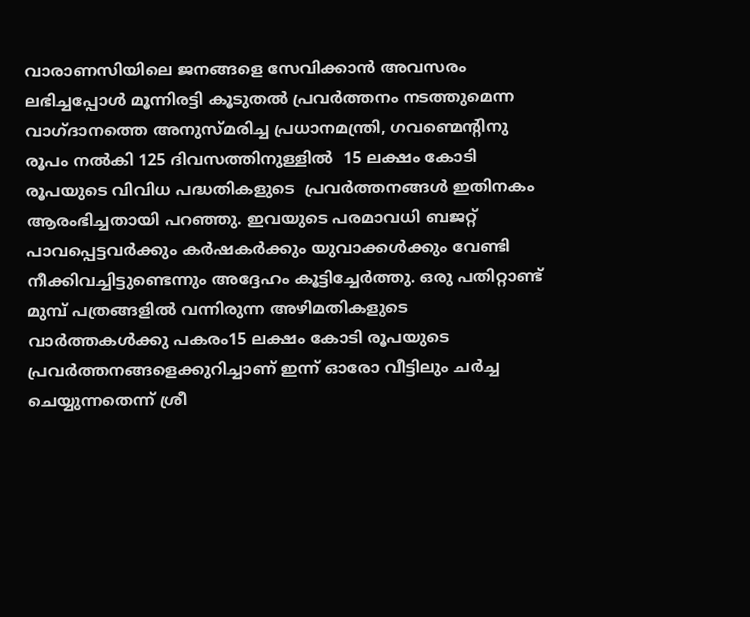വാരാണസിയിലെ ജനങ്ങളെ സേവിക്കാൻ അവസരം ലഭിച്ചപ്പോൾ മൂന്നിരട്ടി കൂടുതൽ പ്രവർത്തനം നടത്തുമെന്ന വാഗ്ദാനത്തെ അനുസ്മരിച്ച പ്രധാനമന്ത്രി, ഗവണ്മെന്റിനു രൂപം നൽകി 125 ദിവസത്തിനുള്ളിൽ  15 ലക്ഷം കോടി രൂപയുടെ വിവിധ പദ്ധതികളുടെ  പ്രവർത്തനങ്ങൾ ഇതിനകം ആരംഭിച്ചതായി പറഞ്ഞു. ഇവയുടെ പരമാവധി ബജറ്റ് പാവപ്പെട്ടവർക്കും കർഷകർക്കും യുവാക്കൾക്കും വേണ്ടി നീക്കിവച്ചിട്ടുണ്ടെന്നും അദ്ദേഹം കൂട്ടിച്ചേർത്തു. ഒരു പതിറ്റാണ്ട് മുമ്പ് പത്രങ്ങളിൽ വന്നിരുന്ന അഴിമതികളുടെ വാർത്തകൾക്കു പകരം15 ലക്ഷം കോടി രൂപയുടെ പ്രവർത്തനങ്ങളെക്കുറിച്ചാണ് ഇന്ന് ഓരോ വീട്ടിലും ചർച്ച ചെയ്യുന്നതെന്ന് ശ്രീ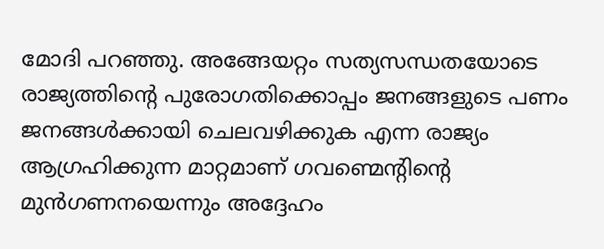മോദി പറഞ്ഞു. അങ്ങേയറ്റം സത്യസന്ധതയോടെ രാജ്യത്തിന്റെ പുരോഗതിക്കൊപ്പം ജനങ്ങളുടെ പണം ജനങ്ങൾക്കായി ചെലവഴിക്കുക എന്ന രാജ്യം ആഗ്രഹിക്കുന്ന മാറ്റമാണ് ഗവണ്മെന്റിന്റെ മുൻഗണനയെന്നും അദ്ദേഹം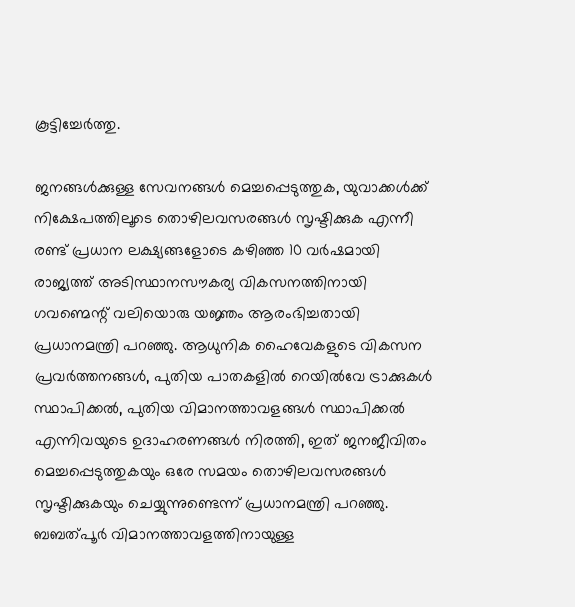കൂട്ടിച്ചേർത്തു.

ജനങ്ങൾക്കുള്ള സേവനങ്ങൾ മെച്ചപ്പെടുത്തുക, യുവാക്കൾക്ക് നിക്ഷേപത്തിലൂടെ തൊഴിലവസരങ്ങൾ സൃഷ്ടിക്കുക എന്നീ രണ്ട് പ്രധാന ലക്ഷ്യങ്ങളോടെ കഴിഞ്ഞ 10 വർഷമായി രാജ്യത്ത് അടിസ്ഥാനസൗകര്യ വികസനത്തിനായി ഗവണ്മെന്റ് വലിയൊരു യജ്ഞം ആരംഭിച്ചതായി പ്രധാനമന്ത്രി പറഞ്ഞു. ആധുനിക ഹൈവേകളുടെ വികസന പ്രവർത്തനങ്ങൾ, പുതിയ പാതകളിൽ റെയിൽവേ ട്രാക്കുകൾ സ്ഥാപിക്കൽ, പുതിയ വിമാനത്താവളങ്ങൾ സ്ഥാപിക്കൽ എന്നിവയുടെ ഉദാഹരണങ്ങൾ നിരത്തി, ഇത് ജനജീവിതം മെച്ചപ്പെടുത്തുകയും ഒരേ സമയം തൊഴിലവസരങ്ങൾ സൃഷ്ടിക്കുകയും ചെയ്യുന്നുണ്ടെന്ന് പ്രധാനമന്ത്രി പറഞ്ഞു. ബബത്പൂർ വിമാനത്താവളത്തിനായുള്ള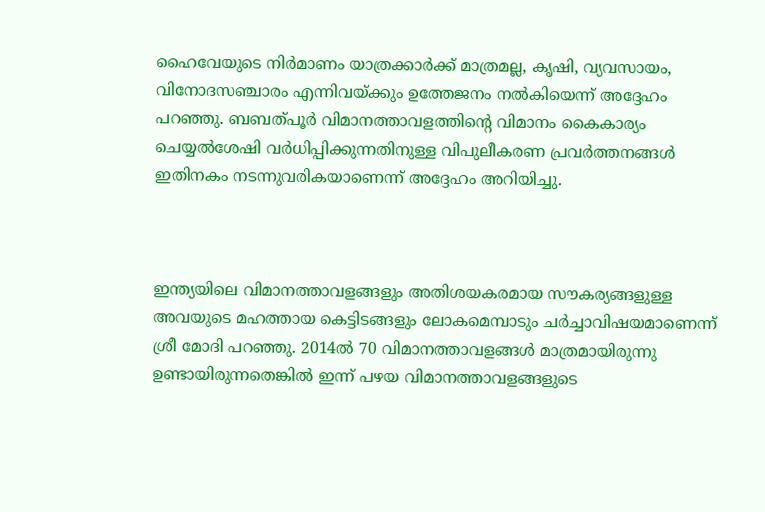ഹൈവേയുടെ നിർമാണം യാത്രക്കാർക്ക് മാത്രമല്ല, കൃഷി, വ്യവസായം, വിനോദസഞ്ചാരം എന്നിവയ്ക്കും ഉത്തേജനം നൽകിയെന്ന് അദ്ദേഹം പറഞ്ഞു. ബബത്പൂർ വിമാനത്താവളത്തിന്റെ വിമാനം കൈകാര്യം ചെയ്യൽശേഷി വർധിപ്പിക്കുന്നതിനുള്ള വിപുലീകരണ പ്രവർത്തനങ്ങൾ ഇതിനകം നടന്നുവരികയാണെന്ന് അദ്ദേഹം അറിയിച്ചു.



ഇന്ത്യയിലെ വിമാനത്താവളങ്ങളും അതിശയകരമായ സൗകര്യങ്ങളുള്ള അവയുടെ മഹത്തായ കെട്ടിടങ്ങളും ലോകമെമ്പാടും ചർച്ചാവിഷയമാണെന്ന് ശ്രീ മോദി പറഞ്ഞു. 2014ൽ 70 വിമാനത്താവളങ്ങൾ മാത്രമായിരുന്നു ഉണ്ടായിരുന്നതെങ്കിൽ ഇന്ന് പഴയ വിമാനത്താവളങ്ങളുടെ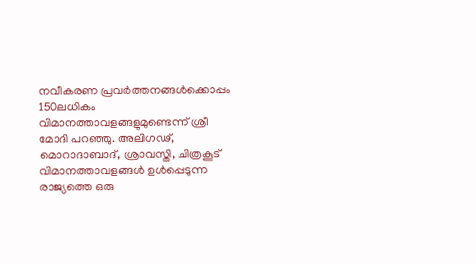നവീകരണ പ്രവർത്തനങ്ങൾക്കൊപ്പം 150ലധികം വിമാനത്താവളങ്ങളുമുണ്ടെന്ന് ശ്രീ മോദി പറഞ്ഞു. അലിഗഢ്, മൊറാദാബാദ്, ശ്രാവസ്തി, ചിത്രകൂട് വിമാനത്താവളങ്ങൾ ഉൾപ്പെടുന്ന രാജ്യത്തെ ഒരു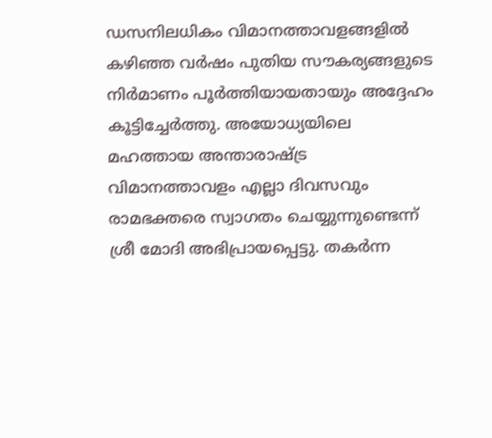ഡസനിലധികം വിമാനത്താവളങ്ങളിൽ കഴിഞ്ഞ വർഷം പുതിയ സൗകര്യങ്ങളുടെ നിർമാണം പൂർത്തിയായതായും അദ്ദേഹം കൂട്ടിച്ചേർത്തു. അയോധ്യയിലെ മഹത്തായ അന്താരാഷ്ട്ര വിമാനത്താവളം എല്ലാ ദിവസവും രാമഭക്തരെ സ്വാഗതം ചെയ്യുന്നുണ്ടെന്ന് ശ്രീ മോദി അഭിപ്രായപ്പെട്ടു. തകർന്ന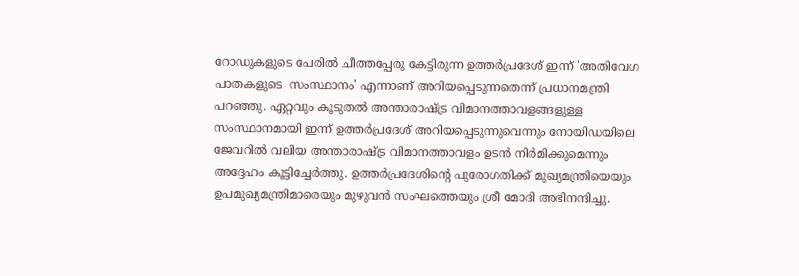റോഡുകളുടെ പേരിൽ ചീത്തപ്പേരു കേട്ടിരുന്ന ഉത്തർപ്രദേശ് ഇന്ന് 'അ‌തിവേഗ പാതകളുടെ  സംസ്ഥാനം' എന്നാണ് അറിയപ്പെടുന്നതെന്ന് പ്രധാനമന്ത്രി പറഞ്ഞു. ഏറ്റവും കൂടുതൽ അന്താരാഷ്ട്ര വിമാനത്താവളങ്ങളുള്ള സംസ്ഥാനമായി ഇന്ന് ഉത്തർപ്രദേശ് അറിയപ്പെടുന്നുവെന്നും നോയിഡയിലെ ജേവറിൽ വലിയ അന്താരാഷ്ട്ര വിമാനത്താവളം ഉടൻ നിർമിക്കുമെന്നും അദ്ദേഹം കൂട്ടിച്ചേർത്തു. ഉത്തർപ്രദേശിന്റെ പുരോഗതിക്ക് മുഖ്യമന്ത്രിയെയും ഉപമുഖ്യമന്ത്രിമാരെയും മുഴുവൻ സംഘത്തെയും ശ്രീ മോദി അഭിനന്ദിച്ചു.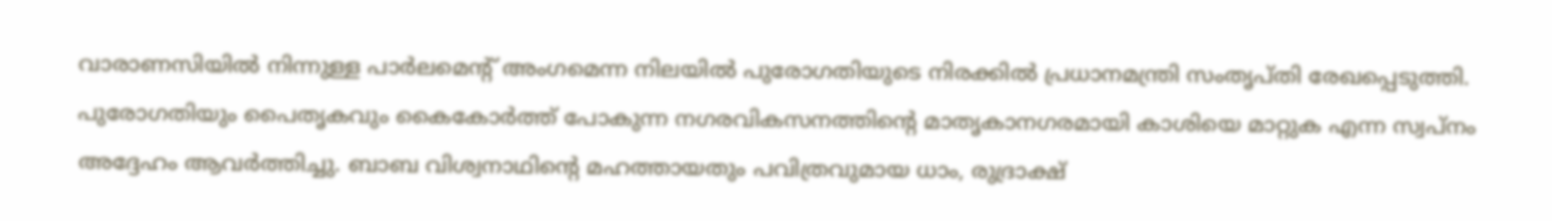വാരാണസിയിൽ നിന്നുള്ള പാർലമെന്റ് അംഗമെന്ന നിലയിൽ പുരോഗതിയുടെ നിരക്കിൽ പ്രധാനമന്ത്രി സംതൃപ്തി രേഖപ്പെടുത്തി. പുരോഗതിയും പൈതൃകവും കൈകോർത്ത് പോകുന്ന നഗരവികസനത്തിന്റെ മാതൃകാനഗരമായി കാശിയെ മാറ്റുക എന്ന സ്വപ്നം അ‌ദ്ദേഹം ആവർത്തിച്ചു. ബാബ വിശ്വനാഥിൻ്റെ മഹത്തായതും പവിത്രവുമായ ധാം, രുദ്രാക്ഷ്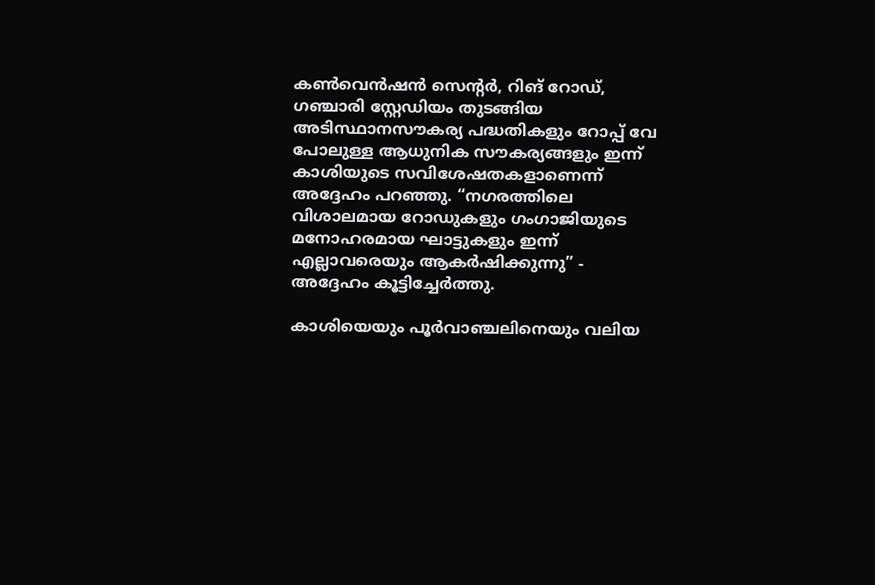കൺവെൻഷൻ സെന്റർ, റിങ് റോഡ്, ഗഞ്ചാരി സ്റ്റേഡിയം തുടങ്ങിയ അടിസ്ഥാനസൗകര്യ പദ്ധതികളും റോപ്പ് വേ പോലുള്ള ആധുനിക സൗകര്യങ്ങളും ഇന്ന് കാശിയുടെ സവിശേഷതകളാണെന്ന് അ‌ദ്ദേഹം പറഞ്ഞു. “നഗരത്തിലെ വിശാലമായ റോഡുകളും ഗംഗാജിയുടെ മനോഹരമായ ഘാട്ടുകളും ഇന്ന് എല്ലാവരെയും ആകർഷിക്കുന്നു” - അദ്ദേഹം കൂട്ടിച്ചേർത്തു.

കാശിയെയും പൂർവാഞ്ചലിനെയും വലിയ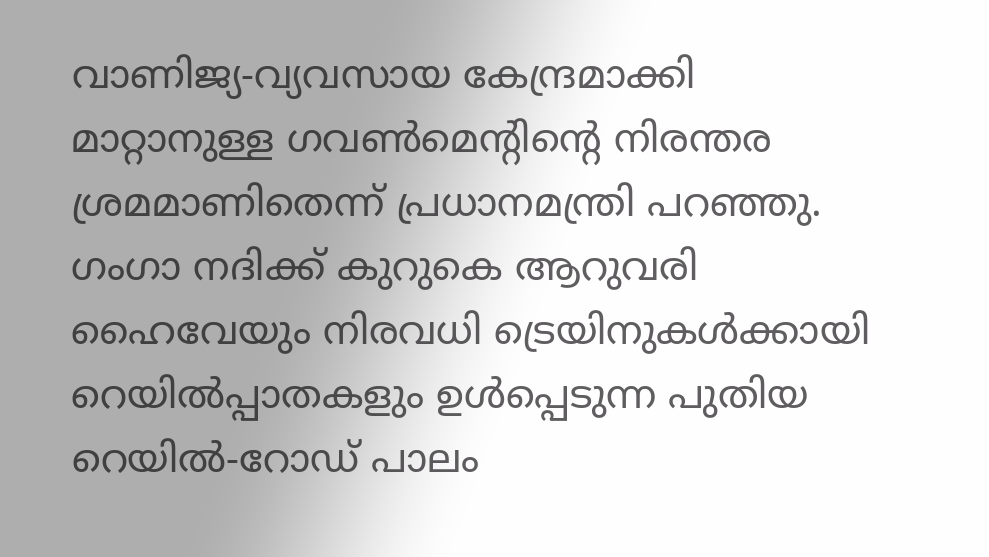വാണിജ്യ-വ്യവസായ കേന്ദ്രമാക്കി മാറ്റാനുള്ള ഗവൺമെൻ്റിൻ്റെ നിരന്തര ശ്രമമാണിതെന്ന് പ്രധാനമന്ത്രി പറഞ്ഞു. ഗംഗാ നദിക്ക് കുറുകെ ആറുവരി ഹൈവേയും നിരവധി ട്രെയിനുകൾക്കായി റെയിൽപ്പാതകളും ഉൾപ്പെടുന്ന പുതിയ റെയിൽ-റോഡ് പാലം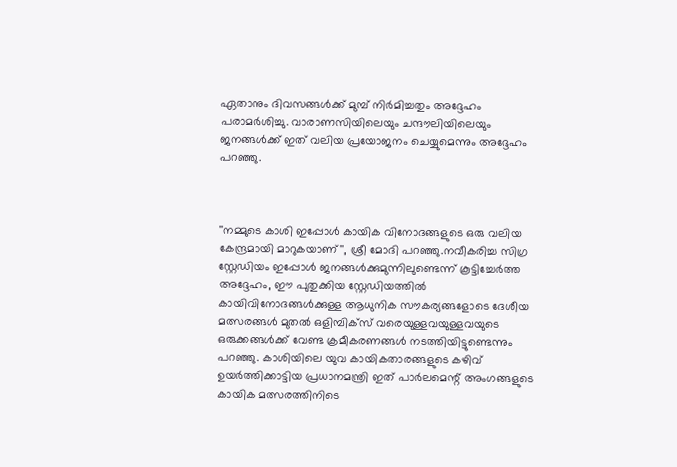ഏതാനും ദിവസങ്ങൾക്ക് മുമ്പ് നിർമിച്ചതും അദ്ദേഹം പരാമർശിച്ചു. വാരാണസിയിലെയും ചന്ദൗലിയിലെയും ജനങ്ങൾക്ക് ഇത് വലിയ പ്രയോജനം ചെയ്യുമെന്നും അദ്ദേഹം പറഞ്ഞു.



''നമ്മുടെ കാശി ഇപ്പോള്‍ കായിക വിനോദങ്ങളുടെ ഒരു വലിയ കേന്ദ്രമായി മാറുകയാണ്'', ശ്രീ മോദി പറഞ്ഞു.നവീകരിച്ച സിഗ്ര സ്റ്റേഡിയം ഇപ്പോള്‍ ജനങ്ങള്‍ക്കുമുന്നിലുണ്ടെന്ന് കൂട്ടിച്ചേര്‍ത്ത അദ്ദേഹം, ഈ പുതുക്കിയ സ്റ്റേഡിയത്തില്‍ കായിവിനോദങ്ങള്‍ക്കുള്ള ആധുനിക സൗകര്യങ്ങളോടെ ദേശീയ മത്സരങ്ങള്‍ മുതല്‍ ഒളിമ്പിക്സ് വരെയുള്ളവയുള്ളവയുടെ ഒരുക്കങ്ങള്‍ക്ക് വേണ്ട ക്രമീകരണങ്ങള്‍ നടത്തിയിട്ടുണ്ടെന്നും പറഞ്ഞു. കാശിയിലെ യുവ കായികതാരങ്ങളുടെ കഴിവ് ഉയര്‍ത്തിക്കാട്ടിയ പ്രധാനമന്ത്രി ഇത് പാര്‍ലമെന്റ് അംഗങ്ങളുടെ കായിക മത്സരത്തിനിടെ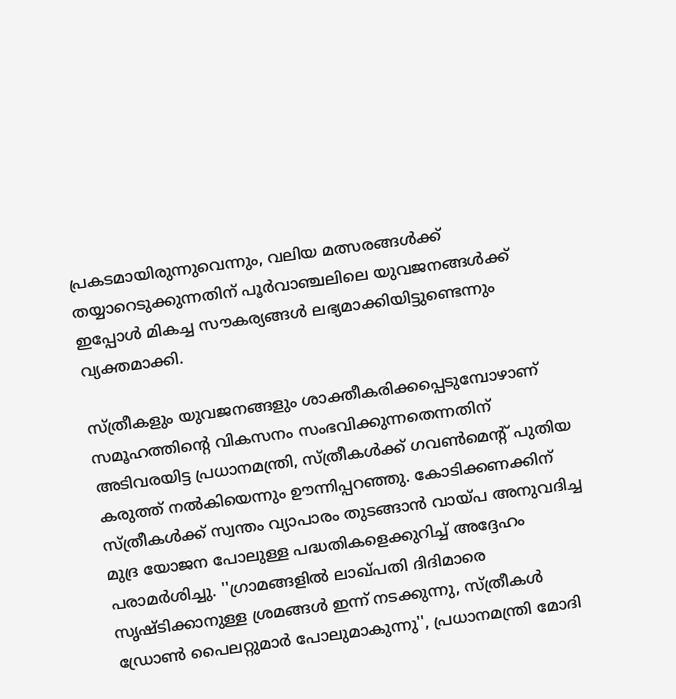പ്രകടമായിരുന്നുവെന്നും, വലിയ മത്സരങ്ങള്‍ക്ക് തയ്യാറെടുക്കുന്നതിന് പൂര്‍വാഞ്ചലിലെ യുവജനങ്ങള്‍ക്ക് ഇപ്പോള്‍ മികച്ച സൗകര്യങ്ങള്‍ ലഭ്യമാക്കിയിട്ടുണ്ടെന്നും വ്യക്തമാക്കി.

സ്ത്രീകളും യുവജനങ്ങളും ശാക്തീകരിക്കപ്പെടുമ്പോഴാണ് സമൂഹത്തിന്റെ വികസനം സംഭവിക്കുന്നതെന്നതിന് അടിവരയിട്ട പ്രധാനമന്ത്രി, സ്ത്രീകള്‍ക്ക് ഗവണ്‍മെന്റ് പുതിയ കരുത്ത് നല്‍കിയെന്നും ഊന്നിപ്പറഞ്ഞു. കോടിക്കണക്കിന് സ്ത്രീകള്‍ക്ക് സ്വന്തം വ്യാപാരം തുടങ്ങാന്‍ വായ്പ അനുവദിച്ച മുദ്ര യോജന പോലുള്ള പദ്ധതികളെക്കുറിച്ച് അദ്ദേഹം പരാമര്‍ശിച്ചു. ''ഗ്രാമങ്ങളില്‍ ലാഖ്പതി ദിദിമാരെ സൃഷ്ടിക്കാനുള്ള ശ്രമങ്ങള്‍ ഇന്ന് നടക്കുന്നു, സ്ത്രീകള്‍ ഡ്രോണ്‍ പൈലറ്റുമാര്‍ പോലുമാകുന്നു'', പ്രധാനമന്ത്രി മോദി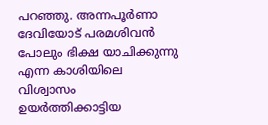പറഞ്ഞു. അന്നപൂര്‍ണാ ദേവിയോട് പരമശിവന്‍ പോലും ഭിക്ഷ യാചിക്കുന്നു എന്ന കാശിയിലെ വിശ്വാസം ഉയര്‍ത്തിക്കാട്ടിയ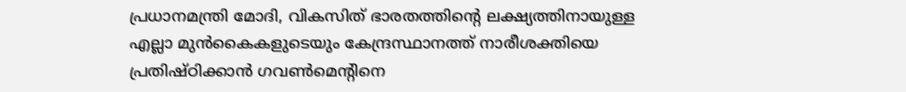പ്രധാനമന്ത്രി മോദി, വികസിത് ഭാരതത്തിന്റെ ലക്ഷ്യത്തിനായുള്ള എല്ലാ മുന്‍കൈകളുടെയും കേന്ദ്രസ്ഥാനത്ത് നാരീശക്തിയെ പ്രതിഷ്ഠിക്കാന്‍ ഗവണ്‍മെന്റിനെ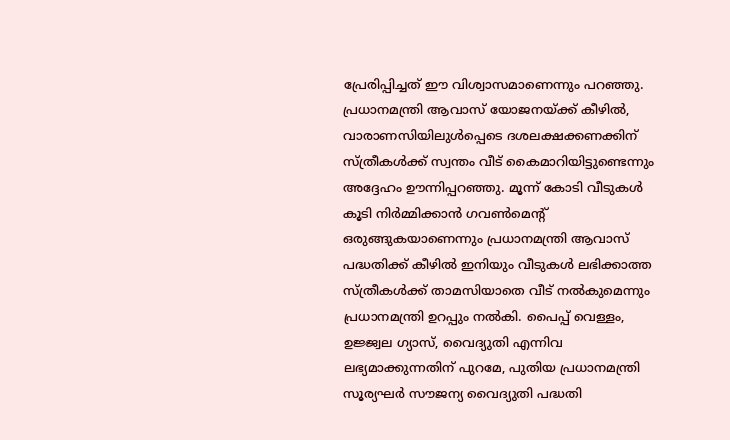പ്രേരിപ്പിച്ചത് ഈ വിശ്വാസമാണെന്നും പറഞ്ഞു. പ്രധാനമന്ത്രി ആവാസ് യോജനയ്ക്ക് കീഴില്‍, വാരാണസിയിലുള്‍പ്പെടെ ദശലക്ഷക്കണക്കിന് സ്ത്രീകള്‍ക്ക് സ്വന്തം വീട് കൈമാറിയിട്ടുണ്ടെന്നും അദ്ദേഹം ഊന്നിപ്പറഞ്ഞു. മൂന്ന് കോടി വീടുകള്‍ കൂടി നിര്‍മ്മിക്കാന്‍ ഗവണ്‍മെന്റ് ഒരുങ്ങുകയാണെന്നും പ്രധാനമന്ത്രി ആവാസ് പദ്ധതിക്ക് കീഴില്‍ ഇനിയും വീടുകള്‍ ലഭിക്കാത്ത സ്ത്രീകള്‍ക്ക് താമസിയാതെ വീട് നല്‍കുമെന്നും പ്രധാനമന്ത്രി ഉറപ്പും നല്‍കി. പൈപ്പ് വെള്ളം, ഉജ്ജ്വല ഗ്യാസ്, വൈദ്യുതി എന്നിവ ലഭ്യമാക്കുന്നതിന് പുറമേ, പുതിയ പ്രധാനമന്ത്രി സൂര്യഘര്‍ സൗജന്യ വൈദ്യുതി പദ്ധതി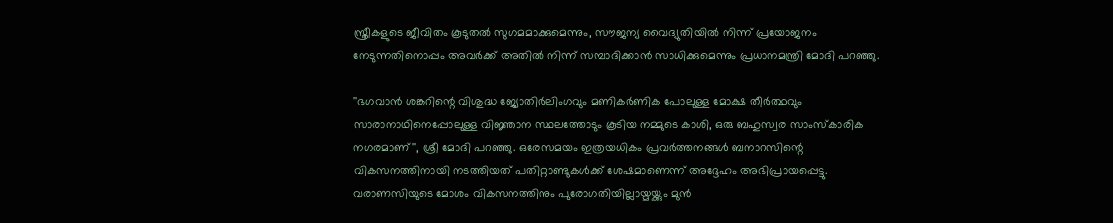സ്ത്രീകളുടെ ജീവിതം കൂടുതല്‍ സുഗമമാക്കുമെന്നും, സൗജന്യ വൈദ്യുതിയില്‍ നിന്ന് പ്രയോജനം നേടുന്നതിനൊപ്പം അവര്‍ക്ക് അതില്‍ നിന്ന് സമ്പാദിക്കാന്‍ സാധിക്കുമെന്നും പ്രധാനമന്ത്രി മോദി പറഞ്ഞു.

''ഭഗവാന്‍ ശങ്കറിന്റെ വിശുദ്ധ ജ്യോതിര്‍ലിംഗവും മണികര്‍ണിക പോലുള്ള മോക്ഷ തീര്‍ത്ഥവും സാരാനാഥിനെപ്പോലുള്ള വിജ്ഞാന സ്ഥലത്തോടും കൂടിയ നമ്മുടെ കാശി, ഒരു ബഹുസ്വര സാംസ്കാരിക നഗരമാണ്'', ശ്രീ മോദി പറഞ്ഞു. ഒരേസമയം ഇത്രയധികം പ്രവര്‍ത്തനങ്ങള്‍ ബനാറസിന്റെ വികസനത്തിനായി നടത്തിയത് പതിറ്റാണ്ടുകള്‍ക്ക് ശേഷമാണെന്ന് അദ്ദേഹം അഭിപ്രായപ്പെട്ടു. വരാണസിയുടെ മോശം വികസനത്തിനും പുരോഗതിയില്ലായ്മയ്ക്കും മുന്‍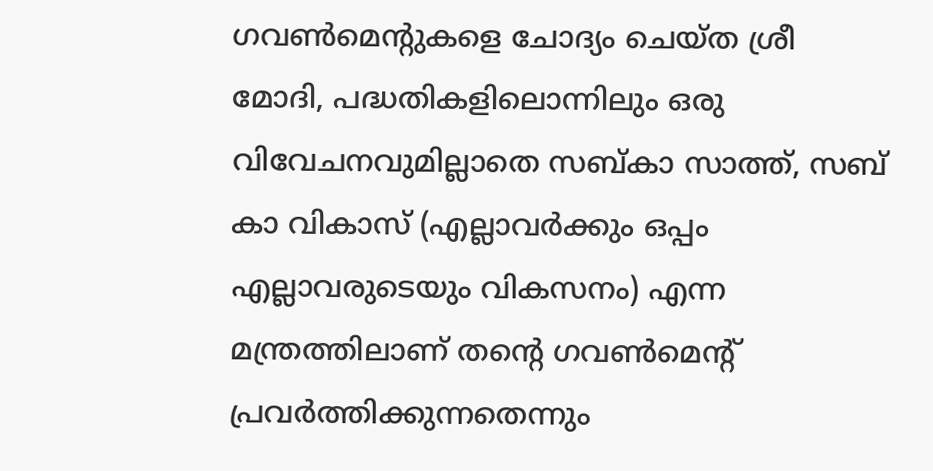ഗവണ്‍മെന്റുകളെ ചോദ്യം ചെയ്ത ശ്രീ മോദി, പദ്ധതികളിലൊന്നിലും ഒരു വിവേചനവുമില്ലാതെ സബ്കാ സാത്ത്, സബ് കാ വികാസ് (എല്ലാവര്‍ക്കും ഒപ്പം എല്ലാവരുടെയും വികസനം) എന്ന മന്ത്രത്തിലാണ് തന്റെ ഗവണ്‍മെന്റ് പ്രവര്‍ത്തിക്കുന്നതെന്നും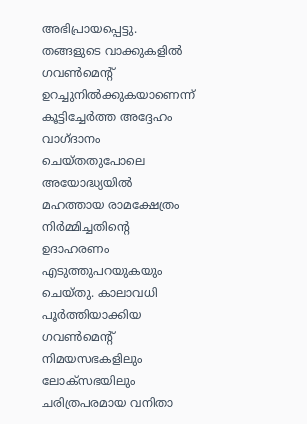അഭിപ്രായപ്പെട്ടു. തങ്ങളുടെ വാക്കുകളില്‍ ഗവണ്‍മെന്റ് ഉറച്ചുനില്‍ക്കുകയാണെന്ന് കൂട്ടിച്ചേര്‍ത്ത അദ്ദേഹം വാഗ്ദാനം ചെയ്തതുപോലെ അയോദ്ധ്യയില്‍ മഹത്തായ രാമക്ഷേത്രം നിര്‍മ്മിച്ചതിന്റെ ഉദാഹരണം എടുത്തുപറയുകയും ചെയ്തു. കാലാവധി പൂര്‍ത്തിയാക്കിയ ഗവണ്‍മെന്റ് നിമയസഭകളിലും ലോക്സഭയിലും ചരിത്രപരമായ വനിതാ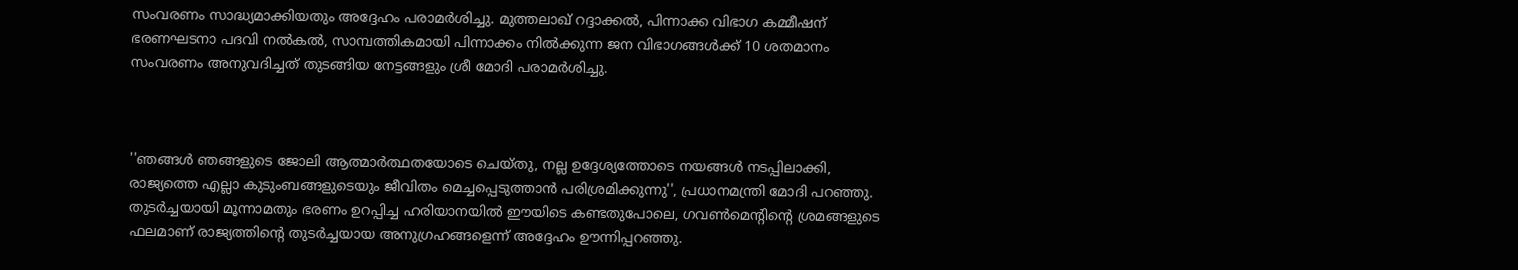സംവരണം സാദ്ധ്യമാക്കിയതും അദ്ദേഹം പരാമര്‍ശിച്ചു. മുത്തലാഖ് റദ്ദാക്കല്‍, പിന്നാക്ക വിഭാഗ കമ്മീഷന് ഭരണഘടനാ പദവി നല്‍കല്‍, സാമ്പത്തികമായി പിന്നാക്കം നില്‍ക്കുന്ന ജന വിഭാഗങ്ങള്‍ക്ക് 10 ശതമാനം സംവരണം അനുവദിച്ചത് തുടങ്ങിയ നേട്ടങ്ങളും ശ്രീ മോദി പരാമര്‍ശിച്ചു.



''ഞങ്ങൾ ഞങ്ങളുടെ ജോലി ആത്മാര്‍ത്ഥതയോടെ ചെയ്തു, നല്ല ഉദ്ദേശ്യത്തോടെ നയങ്ങള്‍ നടപ്പിലാക്കി, രാജ്യത്തെ എല്ലാ കുടുംബങ്ങളുടെയും ജീവിതം മെച്ചപ്പെടുത്താന്‍ പരിശ്രമിക്കുന്നു'', പ്രധാനമന്ത്രി മോദി പറഞ്ഞു. തുടര്‍ച്ചയായി മൂന്നാമതും ഭരണം ഉറപ്പിച്ച ഹരിയാനയില്‍ ഈയിടെ കണ്ടതുപോലെ, ഗവണ്‍മെന്റിന്റെ ശ്രമങ്ങളുടെ ഫലമാണ് രാജ്യത്തിന്റെ തുടര്‍ച്ചയായ അനുഗ്രഹങ്ങളെന്ന് അദ്ദേഹം ഊന്നിപ്പറഞ്ഞു.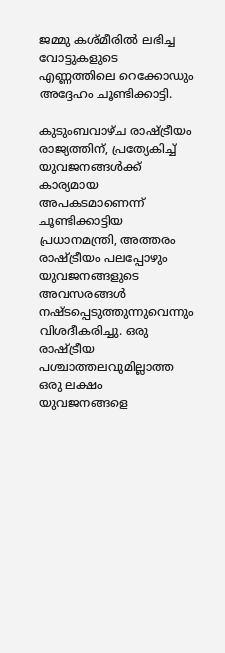ജമ്മു കശ്മീരില്‍ ലഭിച്ച വോട്ടുകളുടെ എണ്ണത്തിലെ റെക്കോഡും അദ്ദേഹം ചൂണ്ടിക്കാട്ടി.

കുടുംബവാഴ്ച രാഷ്ട്രീയം രാജ്യത്തിന്, പ്രത്യേകിച്ച് യുവജനങ്ങള്‍ക്ക് കാര്യമായ അപകടമാണെന്ന് ചൂണ്ടിക്കാട്ടിയ പ്രധാനമന്ത്രി, അത്തരം രാഷ്ട്രീയം പലപ്പോഴും യുവജനങ്ങളുടെ അവസരങ്ങള്‍ നഷ്ടപ്പെടുത്തുന്നുവെന്നും വിശദീകരിച്ചു. ഒരു രാഷ്ട്രീയ പശ്ചാത്തലവുമില്ലാത്ത ഒരു ലക്ഷം യുവജനങ്ങളെ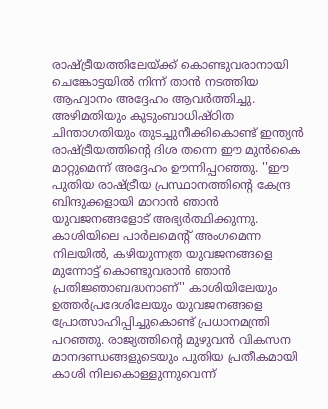രാഷ്ട്രീയത്തിലേയ്ക്ക് കൊണ്ടുവരാനായി ചെങ്കോട്ടയിൽ നിന്ന് താന്‍ നടത്തിയ ആഹ്വാനം അദ്ദേഹം ആവര്‍ത്തിച്ചു. അഴിമതിയും കുടുംബാധിഷ്ഠിത ചിന്താഗതിയും തുടച്ചുനീക്കികൊണ്ട് ഇന്ത്യന്‍ രാഷ്ട്രീയത്തിന്റെ ദിശ തന്നെ ഈ മുന്‍കൈ മാറ്റുമെന്ന് അദ്ദേഹം ഊന്നിപ്പറഞ്ഞു. ''ഈ പുതിയ രാഷ്ട്രീയ പ്രസ്ഥാനത്തിന്റെ കേന്ദ്ര ബിന്ദുക്കളായി മാറാന്‍ ഞാന്‍ യുവജനങ്ങളോട് അഭ്യര്‍ത്ഥിക്കുന്നു. കാശിയിലെ പാര്‍ലമെന്റ് അംഗമെന്ന നിലയില്‍, കഴിയുന്നത്ര യുവജനങ്ങളെ മുന്നോട്ട് കൊണ്ടുവരാന്‍ ഞാന്‍ പ്രതിജ്ഞാബദ്ധനാണ്'' കാശിയിലേയും ഉത്തര്‍പ്രദേശിലേയും യുവജനങ്ങളെ പ്രോത്സാഹിപ്പിച്ചുകൊണ്ട് പ്രധാനമന്ത്രി പറഞ്ഞു. രാജ്യത്തിന്റെ മുഴുവന്‍ വികസന മാനദണ്ഡങ്ങളുടെയും പുതിയ പ്രതീകമായി കാശി നിലകൊള്ളുന്നുവെന്ന്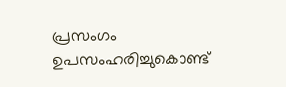പ്രസംഗം ഉപസംഹരിച്ചുകൊണ്ട്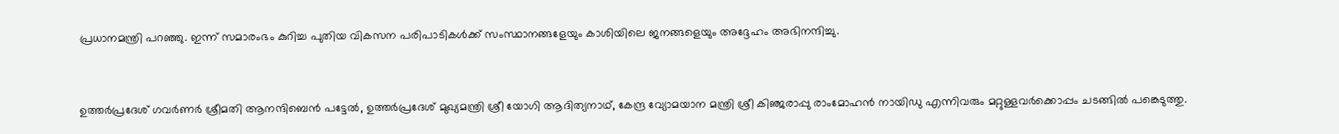പ്രധാനമന്ത്രി പറഞ്ഞു. ഇന്ന് സമാരംഭം കുറിച്ച പുതിയ വികസന പരിപാടികള്‍ക്ക് സംസ്ഥാനങ്ങളേയും കാശിയിലെ ജനങ്ങളെയും അദ്ദേഹം അഭിനന്ദിച്ചു.



ഉത്തര്‍പ്രദേശ് ഗവര്‍ണര്‍ ശ്രീമതി ആനന്ദിബെന്‍ പട്ടേല്‍, ഉത്തര്‍പ്രദേശ് മുഖ്യമന്ത്രി ശ്രീ യോഗി ആദിത്യനാഥ്, കേന്ദ്ര വ്യോമയാന മന്ത്രി ശ്രീ കിഞ്ജരാപ്പു രാംമോഹന്‍ നായിഡു എന്നിവരും മറ്റുള്ളവര്‍ക്കൊപ്പം ചടങ്ങില്‍ പങ്കെടുത്തു.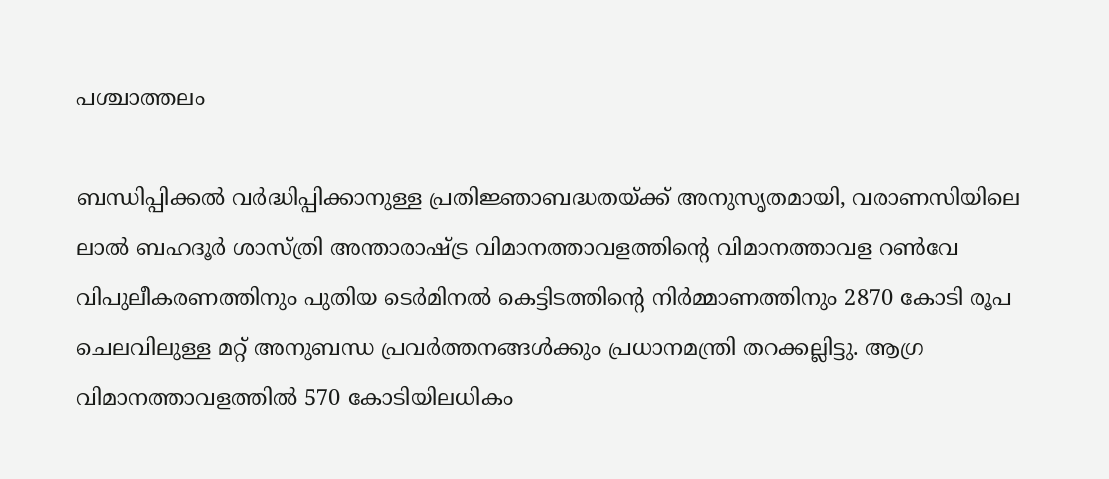പശ്ചാത്തലം

ബന്ധിപ്പിക്കല്‍ വര്‍ദ്ധിപ്പിക്കാനുള്ള പ്രതിജ്ഞാബദ്ധതയ്ക്ക് അനുസൃതമായി, വരാണസിയിലെ ലാല്‍ ബഹദൂര്‍ ശാസ്ത്രി അന്താരാഷ്ട്ര വിമാനത്താവളത്തിന്റെ വിമാനത്താവള റണ്‍വേ വിപുലീകരണത്തിനും പുതിയ ടെര്‍മിനല്‍ കെട്ടിടത്തിന്റെ നിര്‍മ്മാണത്തിനും 2870 കോടി രൂപ ചെലവിലുള്ള മറ്റ് അനുബന്ധ പ്രവര്‍ത്തനങ്ങള്‍ക്കും പ്രധാനമന്ത്രി തറക്കല്ലിട്ടു. ആഗ്ര വിമാനത്താവളത്തില്‍ 570 കോടിയിലധികം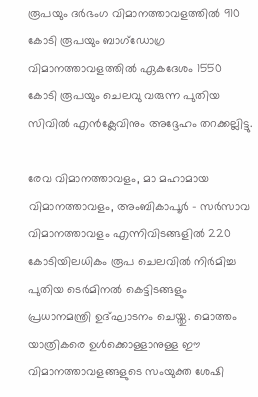രൂപയും ദര്‍ഭംഗ വിമാനത്താവളത്തില്‍ 910 കോടി രൂപയും ബാഗ്ഡോഗ്ര വിമാനത്താവളത്തില്‍ ഏകദേശം 1550 കോടി രൂപയും ചെലവു വരുന്ന പുതിയ സിവില്‍ എന്‍ക്ലേവിനും അദ്ദേഹം തറക്കല്ലിട്ടു.

രേവ വിമാനത്താവളം, മാ മഹാമായ വിമാനത്താവളം, അംബികാപൂര്‍ - സര്‍സാവ വിമാനത്താവളം എന്നിവിടങ്ങളില്‍ 220 കോടിയിലധികം രൂപ ചെലവില്‍ നിര്‍മിച്ച പുതിയ ടെര്‍മിനല്‍ കെട്ടിടങ്ങളും പ്രധാനമന്ത്രി ഉദ്ഘാടനം ചെയ്തു. മൊത്തം യാത്രികരെ ഉള്‍ക്കൊള്ളാനുള്ള ഈ വിമാനത്താവളങ്ങളുടെ സംയുക്ത ശേഷി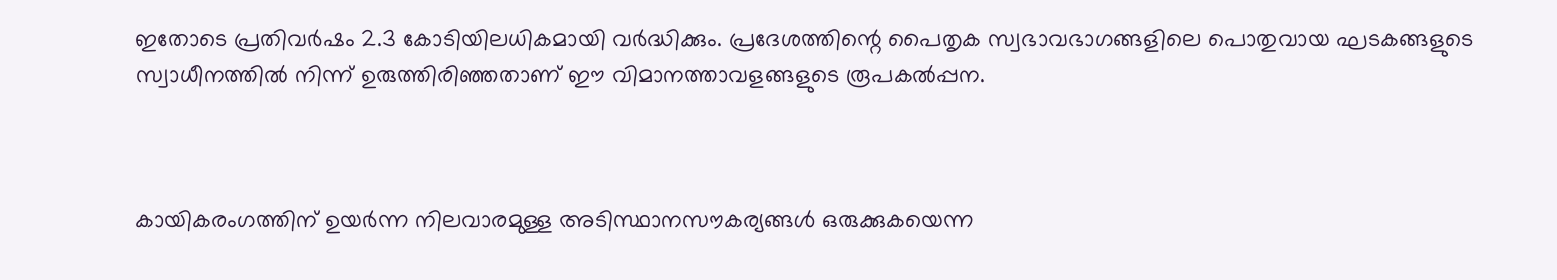ഇതോടെ പ്രതിവര്‍ഷം 2.3 കോടിയിലധികമായി വര്‍ദ്ധിക്കും. പ്രദേശത്തിന്റെ പൈതൃക സ്വഭാവഭാഗങ്ങളിലെ പൊതുവായ ഘടകങ്ങളുടെ സ്വാധീനത്തില്‍ നിന്ന് ഉരുത്തിരിഞ്ഞതാണ് ഈ വിമാനത്താവളങ്ങളുടെ രൂപകല്‍പ്പന.



കായികരംഗത്തിന് ഉയര്‍ന്ന നിലവാരമുള്ള അടിസ്ഥാനസൗകര്യങ്ങള്‍ ഒരുക്കുകയെന്ന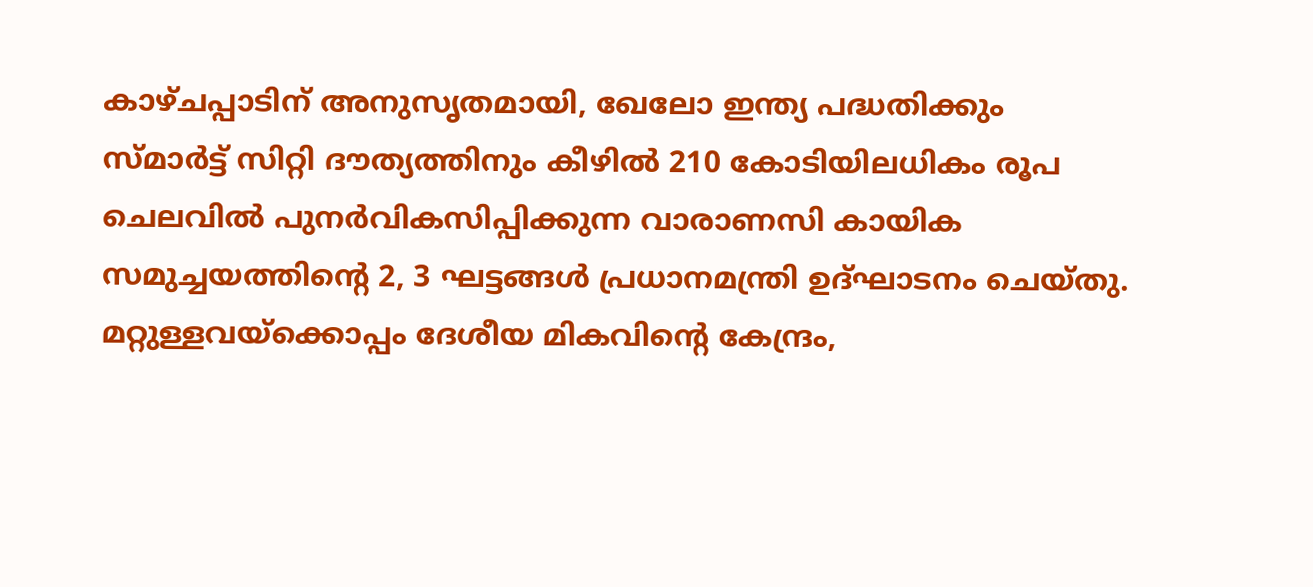കാഴ്ചപ്പാടിന് അനുസൃതമായി, ഖേലോ ഇന്ത്യ പദ്ധതിക്കും സ്മാര്‍ട്ട് സിറ്റി ദൗത്യത്തിനും കീഴില്‍ 210 കോടിയിലധികം രൂപ ചെലവില്‍ പുനര്‍വികസിപ്പിക്കുന്ന വാരാണസി കായിക സമുച്ചയത്തിന്റെ 2, 3 ഘട്ടങ്ങള്‍ പ്രധാനമന്ത്രി ഉദ്ഘാടനം ചെയ്തു. മറ്റുള്ളവയ്ക്കൊപ്പം ദേശീയ മികവിന്റെ കേന്ദ്രം,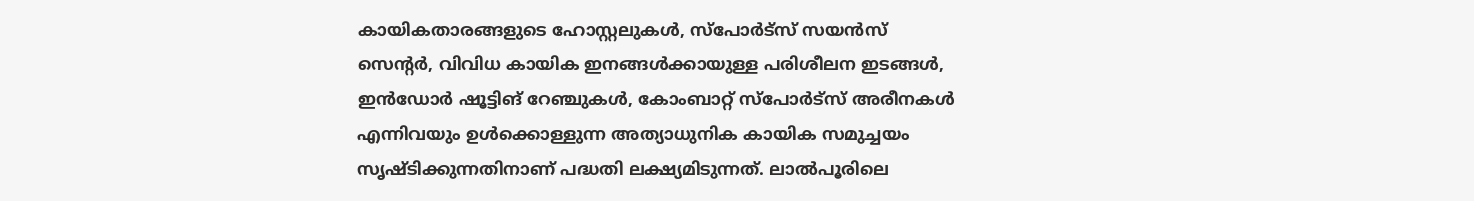കായികതാരങ്ങളുടെ ഹോസ്റ്റലുകള്‍, സ്പോര്‍ട്സ് സയന്‍സ് സെന്റര്‍, വിവിധ കായിക ഇനങ്ങള്‍ക്കായുള്ള പരിശീലന ഇടങ്ങള്‍, ഇന്‍ഡോര്‍ ഷൂട്ടിങ് റേഞ്ചുകള്‍, കോംബാറ്റ് സ്പോര്‍ട്സ് അരീനകള്‍ എന്നിവയും ഉള്‍ക്കൊള്ളുന്ന അത്യാധുനിക കായിക സമുച്ചയം സൃഷ്ടിക്കുന്നതിനാണ് പദ്ധതി ലക്ഷ്യമിടുന്നത്. ലാല്‍പൂരിലെ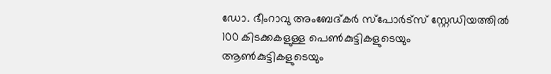ഡോ. ഭീംറാവു അംബേദ്കര്‍ സ്പോര്‍ട്സ് സ്റ്റേഡിയത്തില്‍ 100 കിടക്കകളുള്ള പെണ്‍കുട്ടികളുടെയും ആണ്‍കുട്ടികളുടെയും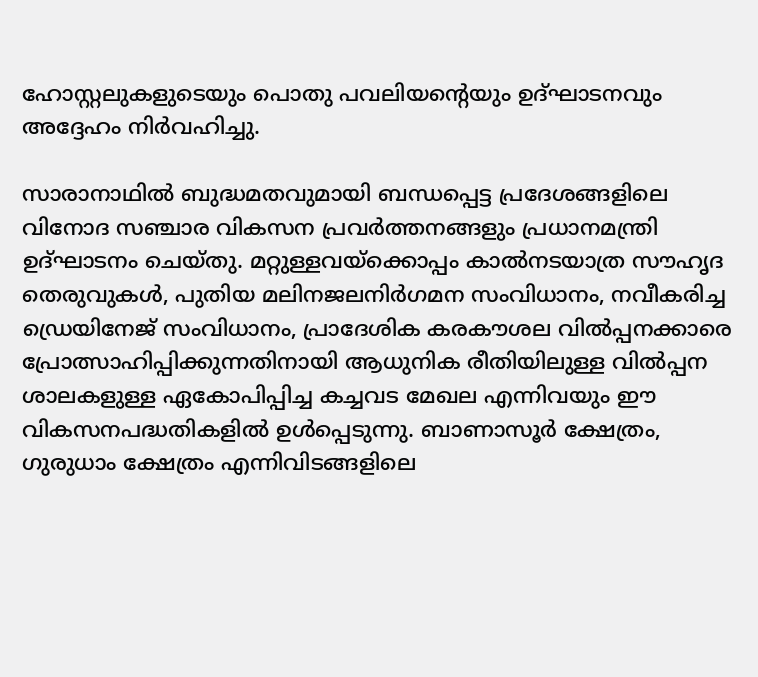ഹോസ്റ്റലുകളുടെയും പൊതു പവലിയന്റെയും ഉദ്ഘാടനവും അദ്ദേഹം നിര്‍വഹിച്ചു.

സാരാനാഥില്‍ ബുദ്ധമതവുമായി ബന്ധപ്പെട്ട പ്രദേശങ്ങളിലെ വിനോദ സഞ്ചാര വികസന പ്രവര്‍ത്തനങ്ങളും പ്രധാനമന്ത്രി ഉദ്ഘാടനം ചെയ്തു. മറ്റുള്ളവയ്ക്കൊപ്പം കാല്‍നടയാത്ര സൗഹൃദ തെരുവുകള്‍, പുതിയ മലിനജലനിര്‍ഗമന സംവിധാനം, നവീകരിച്ച ഡ്രെയിനേജ് സംവിധാനം, പ്രാദേശിക കരകൗശല വില്‍പ്പനക്കാരെ പ്രോത്സാഹിപ്പിക്കുന്നതിനായി ആധുനിക രീതിയിലുള്ള വില്‍പ്പന ശാലകളുള്ള ഏകോപിപ്പിച്ച കച്ചവട മേഖല എന്നിവയും ഈ വികസനപദ്ധതികളില്‍ ഉള്‍പ്പെടുന്നു. ബാണാസൂര്‍ ക്ഷേത്രം, ഗുരുധാം ക്ഷേത്രം എന്നിവിടങ്ങളിലെ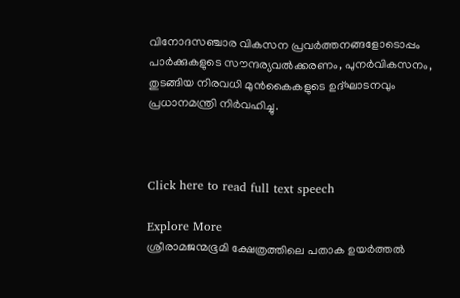വിനോദസഞ്ചാര വികസന പ്രവര്‍ത്തനങ്ങളോടൊപ്പം പാര്‍ക്കുകളുടെ സൗന്ദര്യവല്‍ക്കരണം, പുനര്‍വികസനം, തുടങ്ങിയ നിരവധി മുന്‍കൈകളുടെ ഉദ്ഘാടനവും പ്രധാനമന്ത്രി നിര്‍വഹിച്ചു.



Click here to read full text speech

Explore More
ശ്രീരാമജന്മഭൂമി ക്ഷേത്രത്തിലെ പതാക ഉയർത്തൽ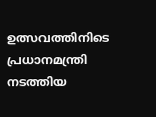ഉത്സവത്തിനിടെ പ്രധാനമന്ത്രി നടത്തിയ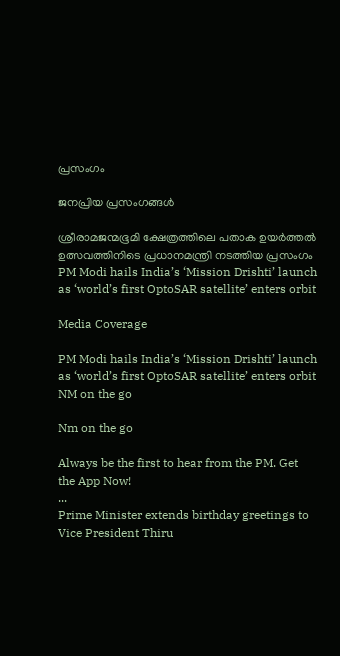പ്രസംഗം

ജനപ്രിയ പ്രസംഗങ്ങൾ

ശ്രീരാമജന്മഭൂമി ക്ഷേത്രത്തിലെ പതാക ഉയർത്തൽ ഉത്സവത്തിനിടെ പ്രധാനമന്ത്രി നടത്തിയ പ്രസംഗം
PM Modi hails India’s ‘Mission Drishti’ launch as ‘world’s first OptoSAR satellite’ enters orbit

Media Coverage

PM Modi hails India’s ‘Mission Drishti’ launch as ‘world’s first OptoSAR satellite’ enters orbit
NM on the go

Nm on the go

Always be the first to hear from the PM. Get the App Now!
...
Prime Minister extends birthday greetings to Vice President Thiru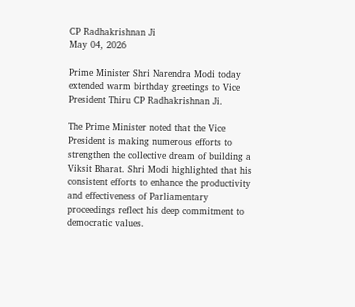CP Radhakrishnan Ji
May 04, 2026

Prime Minister Shri Narendra Modi today extended warm birthday greetings to Vice President Thiru CP Radhakrishnan Ji.

The Prime Minister noted that the Vice President is making numerous efforts to strengthen the collective dream of building a Viksit Bharat. Shri Modi highlighted that his consistent efforts to enhance the productivity and effectiveness of Parliamentary proceedings reflect his deep commitment to democratic values.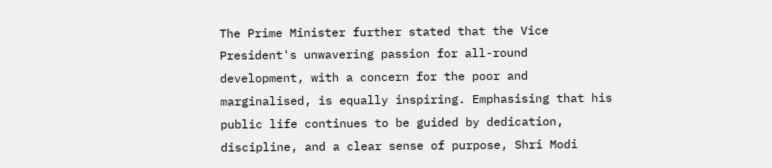The Prime Minister further stated that the Vice President's unwavering passion for all-round development, with a concern for the poor and marginalised, is equally inspiring. Emphasising that his public life continues to be guided by dedication, discipline, and a clear sense of purpose, Shri Modi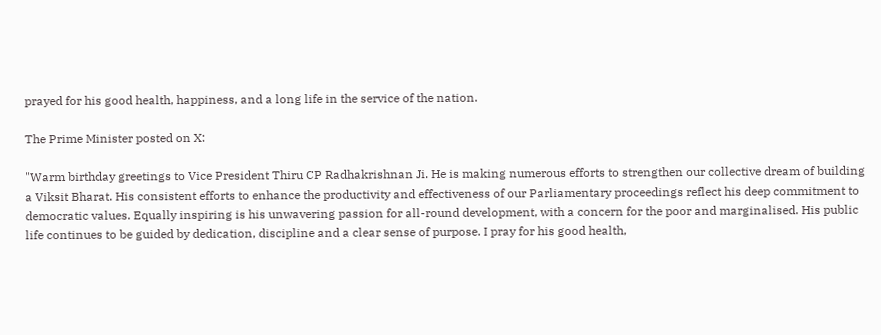prayed for his good health, happiness, and a long life in the service of the nation.

The Prime Minister posted on X:

"Warm birthday greetings to Vice President Thiru CP Radhakrishnan Ji. He is making numerous efforts to strengthen our collective dream of building a Viksit Bharat. His consistent efforts to enhance the productivity and effectiveness of our Parliamentary proceedings reflect his deep commitment to democratic values. Equally inspiring is his unwavering passion for all-round development, with a concern for the poor and marginalised. His public life continues to be guided by dedication, discipline and a clear sense of purpose. I pray for his good health,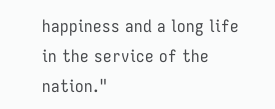happiness and a long life in the service of the nation."